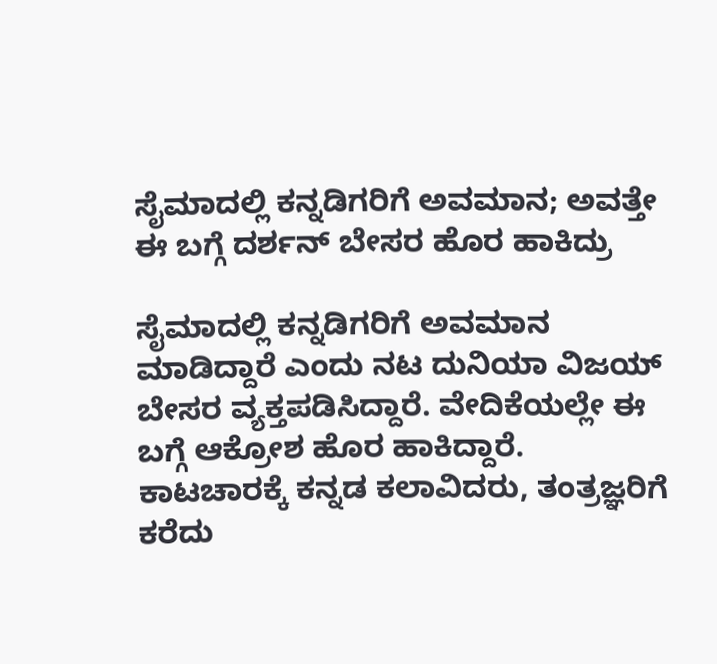ಸೈಮಾದಲ್ಲಿ ಕನ್ನಡಿಗರಿಗೆ ಅವಮಾನ; ಅವತ್ತೇ ಈ ಬಗ್ಗೆ ದರ್ಶನ್ ಬೇಸರ ಹೊರ ಹಾಕಿದ್ರು

ಸೈಮಾದಲ್ಲಿ ಕನ್ನಡಿಗರಿಗೆ ಅವಮಾನ ಮಾಡಿದ್ದಾರೆ ಎಂದು ನಟ ದುನಿಯಾ ವಿಜಯ್ ಬೇಸರ ವ್ಯಕ್ತಪಡಿಸಿದ್ದಾರೆ. ವೇದಿಕೆಯಲ್ಲೇ ಈ ಬಗ್ಗೆ ಆಕ್ರೋಶ ಹೊರ ಹಾಕಿದ್ದಾರೆ. ಕಾಟಚಾರಕ್ಕೆ ಕನ್ನಡ ಕಲಾವಿದರು, ತಂತ್ರಜ್ಞರಿಗೆ ಕರೆದು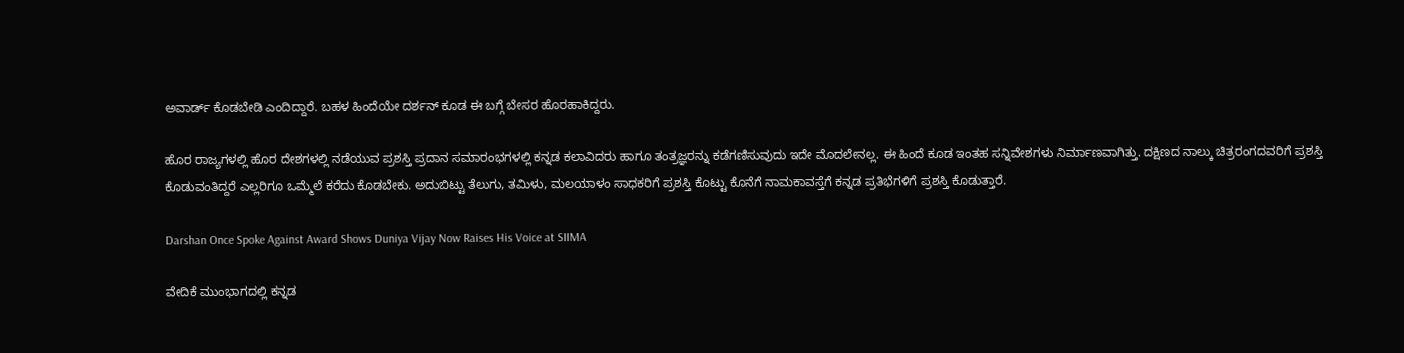ಅವಾರ್ಡ್ ಕೊಡಬೇಡಿ ಎಂದಿದ್ದಾರೆ. ಬಹಳ ಹಿಂದೆಯೇ ದರ್ಶನ್ ಕೂಡ ಈ ಬಗ್ಗೆ ಬೇಸರ ಹೊರಹಾಕಿದ್ದರು.

ಹೊರ ರಾಜ್ಯಗಳಲ್ಲಿ ಹೊರ ದೇಶಗಳಲ್ಲಿ ನಡೆಯುವ ಪ್ರಶಸ್ತಿ ಪ್ರದಾನ ಸಮಾರಂಭಗಳಲ್ಲಿ ಕನ್ನಡ ಕಲಾವಿದರು ಹಾಗೂ ತಂತ್ರಜ್ಞರನ್ನು ಕಡೆಗಣಿಸುವುದು ಇದೇ ಮೊದಲೇನಲ್ಲ. ಈ ಹಿಂದೆ ಕೂಡ ಇಂತಹ ಸನ್ನಿವೇಶಗಳು ನಿರ್ಮಾಣವಾಗಿತ್ತು. ದಕ್ಷಿಣದ ನಾಲ್ಕು ಚಿತ್ರರಂಗದವರಿಗೆ ಪ್ರಶಸ್ತಿ ಕೊಡುವಂತಿದ್ದರೆ ಎಲ್ಲರಿಗೂ ಒಮ್ಮೆಲೆ ಕರೆದು ಕೊಡಬೇಕು. ಅದುಬಿಟ್ಟು ತೆಲುಗು, ತಮಿಳು, ಮಲಯಾಳಂ ಸಾಧಕರಿಗೆ ಪ್ರಶಸ್ತಿ ಕೊಟ್ಟು ಕೊನೆಗೆ ನಾಮಕಾವಸ್ತೆಗೆ ಕನ್ನಡ ಪ್ರತಿಭೆಗಳಿಗೆ ಪ್ರಶಸ್ತಿ ಕೊಡುತ್ತಾರೆ.

Darshan Once Spoke Against Award Shows Duniya Vijay Now Raises His Voice at SIIMA

ವೇದಿಕೆ ಮುಂಭಾಗದಲ್ಲಿ ಕನ್ನಡ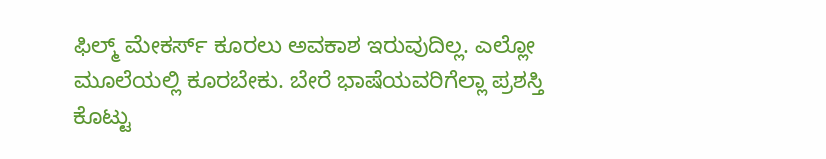ಫಿಲ್ಮ್ ಮೇಕರ್ಸ್ ಕೂರಲು ಅವಕಾಶ ಇರುವುದಿಲ್ಲ. ಎಲ್ಲೋ ಮೂಲೆಯಲ್ಲಿ ಕೂರಬೇಕು. ಬೇರೆ ಭಾಷೆಯವರಿಗೆಲ್ಲಾ ಪ್ರಶಸ್ತಿ ಕೊಟ್ಟು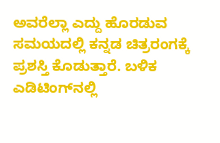ಅವರೆಲ್ಲಾ ಎದ್ದು ಹೊರಡುವ ಸಮಯದಲ್ಲಿ ಕನ್ನಡ ಚಿತ್ರರಂಗಕ್ಕೆ ಪ್ರಶಸ್ತಿ ಕೊಡುತ್ತಾರೆ. ಬಳಿಕ ಎಡಿಟಿಂಗ್‌ನಲ್ಲಿ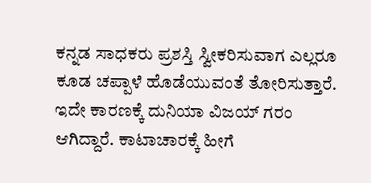ಕನ್ನಡ ಸಾಧಕರು ಪ್ರಶಸ್ತಿ ಸ್ವೀಕರಿಸುವಾಗ ಎಲ್ಲರೂ ಕೂಡ ಚಪ್ಪಾಳೆ ಹೊಡೆಯುವಂತೆ ತೋರಿಸುತ್ತಾರೆ. ಇದೇ ಕಾರಣಕ್ಕೆ ದುನಿಯಾ ವಿಜಯ್ ಗರಂ ಆಗಿದ್ದಾರೆ. ಕಾಟಾಚಾರಕ್ಕೆ ಹೀಗೆ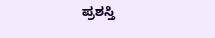ಪ್ರಶಸ್ತಿ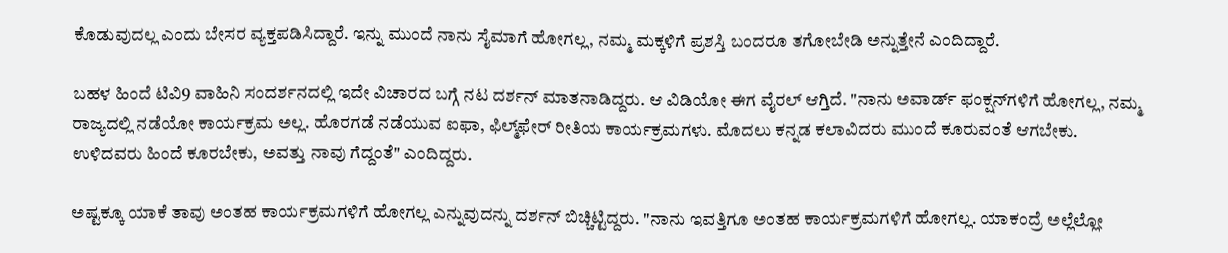ಕೊಡುವುದಲ್ಲ ಎಂದು ಬೇಸರ ವ್ಯಕ್ತಪಡಿಸಿದ್ದಾರೆ. ಇನ್ನು ಮುಂದೆ ನಾನು ಸೈಮಾಗೆ ಹೋಗಲ್ಲ, ನಮ್ಮ ಮಕ್ಕಳಿಗೆ ಪ್ರಶಸ್ತಿ ಬಂದರೂ ತಗೋಬೇಡಿ ಅನ್ನುತ್ತೇನೆ ಎಂದಿದ್ದಾರೆ.

ಬಹಳ ಹಿಂದೆ ಟಿವಿ9 ವಾಹಿನಿ ಸಂದರ್ಶನದಲ್ಲಿ ಇದೇ ವಿಚಾರದ ಬಗ್ಗೆ ನಟ ದರ್ಶನ್ ಮಾತನಾಡಿದ್ದರು. ಆ ವಿಡಿಯೋ ಈಗ ವೈರಲ್ ಆಗ್ತಿದೆ. "ನಾನು ಅವಾರ್ಡ್ ಫಂಕ್ಷನ್‌ಗಳಿಗೆ ಹೋಗಲ್ಲ, ನಮ್ಮ ರಾಜ್ಯದಲ್ಲಿ ನಡೆಯೋ ಕಾರ್ಯಕ್ರಮ ಅಲ್ಲ. ಹೊರಗಡೆ ನಡೆಯುವ ಐಫಾ, ಫಿಲ್ಮ್‌ಫೇರ್ ರೀತಿಯ ಕಾರ್ಯಕ್ರಮಗಳು. ಮೊದಲು ಕನ್ನಡ ಕಲಾವಿದರು ಮುಂದೆ ಕೂರುವಂತೆ ಆಗಬೇಕು. ಉಳಿದವರು ಹಿಂದೆ ಕೂರಬೇಕು, ಅವತ್ತು ನಾವು ಗೆದ್ದಂತೆ" ಎಂದಿದ್ದರು.

ಅಷ್ಟಕ್ಕೂ ಯಾಕೆ ತಾವು ಅಂತಹ ಕಾರ್ಯಕ್ರಮಗಳಿಗೆ ಹೋಗಲ್ಲ ಎನ್ನುವುದನ್ನು ದರ್ಶನ್ ಬಿಚ್ಚಿಟ್ಟಿದ್ದರು. "ನಾನು ಇವತ್ತಿಗೂ ಅಂತಹ ಕಾರ್ಯಕ್ರಮಗಳಿಗೆ ಹೋಗಲ್ಲ. ಯಾಕಂದ್ರೆ ಅಲ್ಲೆಲ್ಲೋ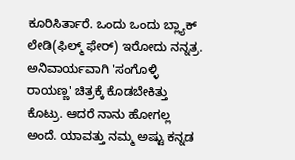ಕೂರಿಸಿರ್ತಾರೆ. ಒಂದು ಒಂದು ಬ್ಲ್ಯಾಕ್‌ ಲೇಡಿ(ಫಿಲ್ಮ್‌ ಫೇರ್) ಇರೋದು ನನ್ನತ್ರ. ಅನಿವಾರ್ಯವಾಗಿ 'ಸಂಗೊಳ್ಳಿ ರಾಯಣ್ಣ' ಚಿತ್ರಕ್ಕೆ ಕೊಡಬೇಕಿತ್ತು ಕೊಟ್ರು. ಆದರೆ ನಾನು ಹೋಗಲ್ಲ ಅಂದೆ. ಯಾವತ್ತು ನಮ್ಮ ಅಷ್ಟು ಕನ್ನಡ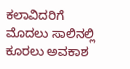ಕಲಾವಿದರಿಗೆ ಮೊದಲು ಸಾಲಿನಲ್ಲಿ ಕೂರಲು ಅವಕಾಶ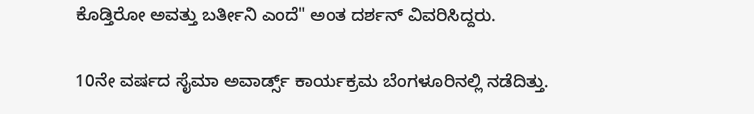ಕೊಡ್ತಿರೋ ಅವತ್ತು ಬರ್ತೀನಿ ಎಂದೆ" ಅಂತ ದರ್ಶನ್ ವಿವರಿಸಿದ್ದರು.

10ನೇ ವರ್ಷದ ಸೈಮಾ ಅವಾರ್ಡ್ಸ್ ಕಾರ್ಯಕ್ರಮ ಬೆಂಗಳೂರಿನಲ್ಲಿ ನಡೆದಿತ್ತು.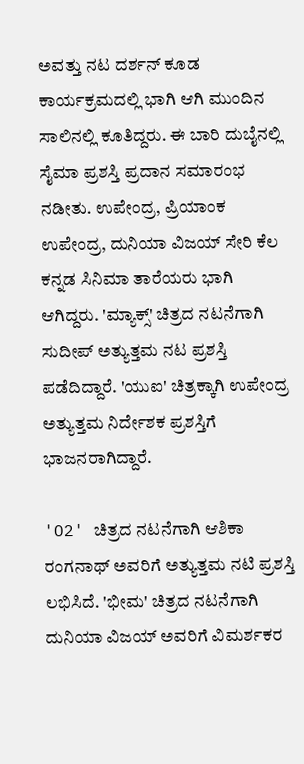ಅವತ್ತು ನಟ ದರ್ಶನ್ ಕೂಡ ಕಾರ್ಯಕ್ರಮದಲ್ಲಿ ಭಾಗಿ ಆಗಿ ಮುಂದಿನ ಸಾಲಿನಲ್ಲಿ ಕೂತಿದ್ದರು. ಈ ಬಾರಿ ದುಬೈನಲ್ಲಿ ಸೈಮಾ ಪ್ರಶಸ್ತಿ ಪ್ರದಾನ ಸಮಾರಂಭ ನಡೀತು. ಉಪೇಂದ್ರ, ಪ್ರಿಯಾಂಕ ಉಪೇಂದ್ರ, ದುನಿಯಾ ವಿಜಯ್ ಸೇರಿ ಕೆಲ ಕನ್ನಡ ಸಿನಿಮಾ ತಾರೆಯರು ಭಾಗಿ ಆಗಿದ್ದರು. 'ಮ್ಯಾಕ್ಸ್' ಚಿತ್ರದ ನಟನೆಗಾಗಿ ಸುದೀಪ್ ಅತ್ಯುತ್ತಮ ನಟ ಪ್ರಶಸ್ತಿ ಪಡೆದಿದ್ದಾರೆ. 'ಯುಐ' ಚಿತ್ರಕ್ಕಾಗಿ ಉಪೇಂದ್ರ ಅತ್ಯುತ್ತಮ ನಿರ್ದೇಶಕ ಪ್ರಶಸ್ತಿಗೆ ಭಾಜನರಾಗಿದ್ದಾರೆ.

'O2' ಚಿತ್ರದ ನಟನೆಗಾಗಿ ಆಶಿಕಾ ರಂಗನಾಥ್ ಅವರಿಗೆ ಅತ್ಯುತ್ತಮ ನಟಿ ಪ್ರಶಸ್ತಿ ಲಭಿಸಿದೆ. 'ಭೀಮ' ಚಿತ್ರದ ನಟನೆಗಾಗಿ ದುನಿಯಾ ವಿಜಯ್‌ ಅವರಿಗೆ ವಿಮರ್ಶಕರ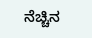ನೆಚ್ಚಿನ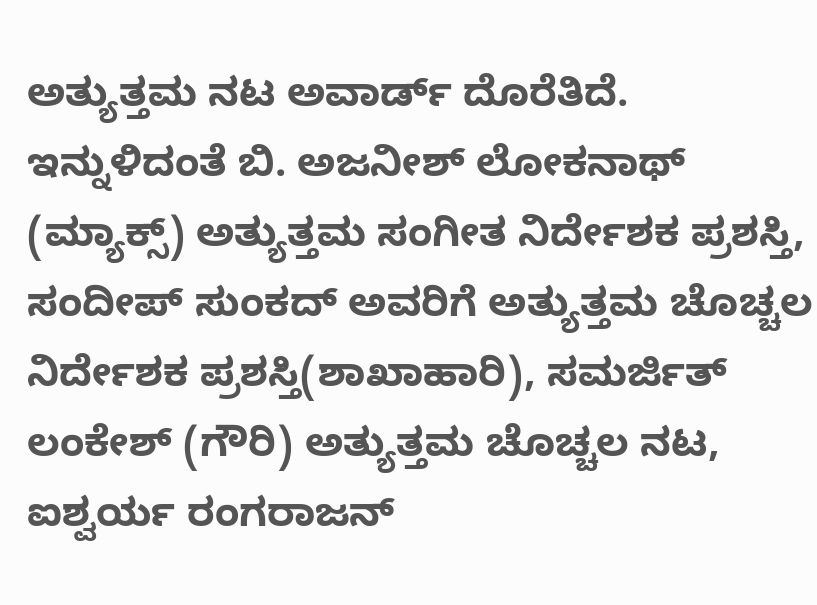ಅತ್ಯುತ್ತಮ ನಟ ಅವಾರ್ಡ್ ದೊರೆತಿದೆ. ಇನ್ನುಳಿದಂತೆ ಬಿ. ಅಜನೀಶ್ ಲೋಕನಾಥ್ (ಮ್ಯಾಕ್ಸ್) ಅತ್ಯುತ್ತಮ ಸಂಗೀತ ನಿರ್ದೇಶಕ ಪ್ರಶಸ್ತಿ, ಸಂದೀಪ್ ಸುಂಕದ್ ಅವರಿಗೆ ಅತ್ಯುತ್ತಮ ಚೊಚ್ಚಲ ನಿರ್ದೇಶಕ ಪ್ರಶಸ್ತಿ(ಶಾಖಾಹಾರಿ), ಸಮರ್ಜಿತ್ ಲಂಕೇಶ್ (ಗೌರಿ) ಅತ್ಯುತ್ತಮ ಚೊಚ್ಚಲ ನಟ, ಐಶ್ವರ್ಯ ರಂಗರಾಜನ್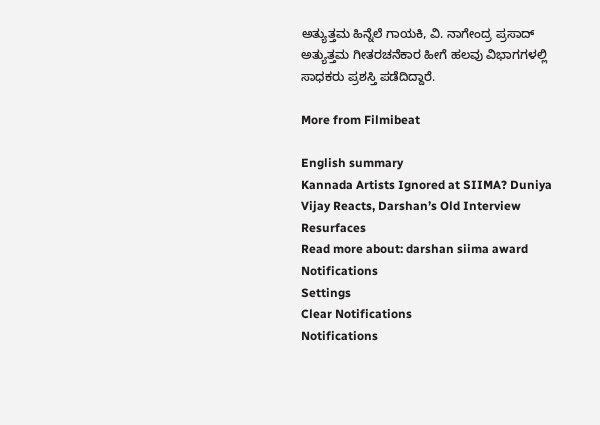ಅತ್ಯುತ್ತಮ ಹಿನ್ನೆಲೆ ಗಾಯಕಿ, ವಿ. ನಾಗೇಂದ್ರ ಪ್ರಸಾದ್ ಅತ್ಯುತ್ತಮ ಗೀತರಚನೆಕಾರ ಹೀಗೆ ಹಲವು ವಿಭಾಗಗಳಲ್ಲಿ ಸಾಧಕರು ಪ್ರಶಸ್ತಿ ಪಡೆದಿದ್ದಾರೆ.

More from Filmibeat

English summary
Kannada Artists Ignored at SIIMA? Duniya Vijay Reacts, Darshan’s Old Interview Resurfaces
Read more about: darshan siima award
Notifications
Settings
Clear Notifications
Notifications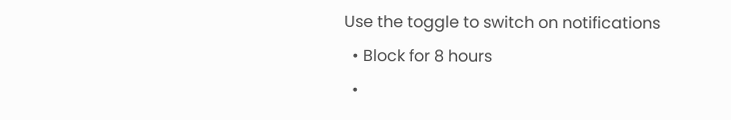Use the toggle to switch on notifications
  • Block for 8 hours
  •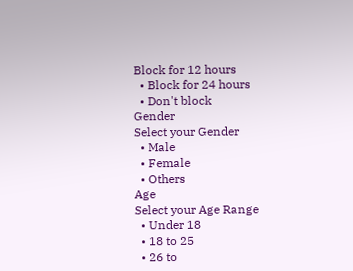Block for 12 hours
  • Block for 24 hours
  • Don't block
Gender
Select your Gender
  • Male
  • Female
  • Others
Age
Select your Age Range
  • Under 18
  • 18 to 25
  • 26 to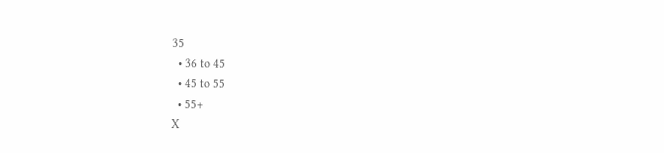35
  • 36 to 45
  • 45 to 55
  • 55+
X